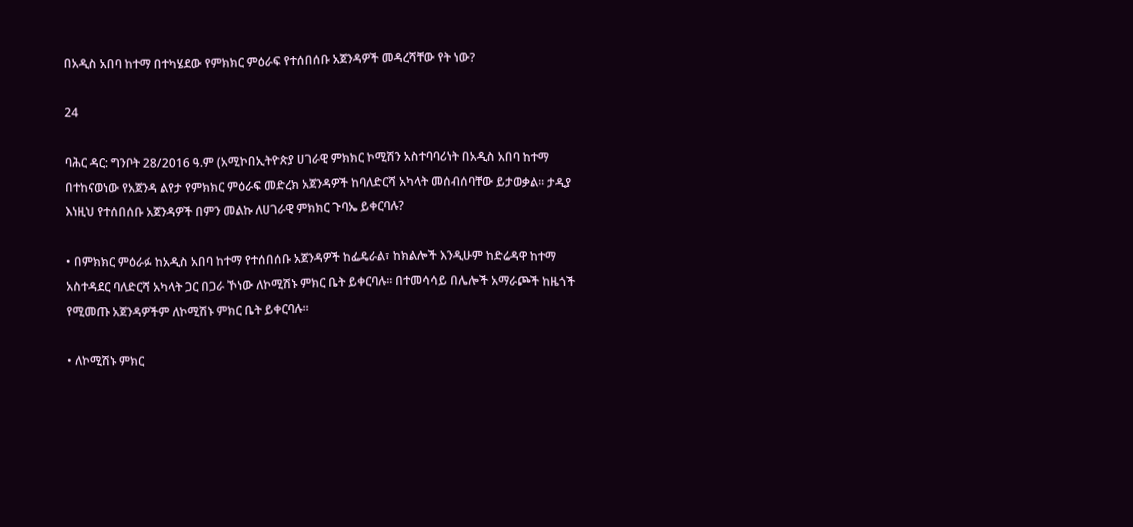በአዲስ አበባ ከተማ በተካሄደው የምክክር ምዕራፍ የተሰበሰቡ አጀንዳዎች መዳረሻቸው የት ነው?

24

ባሕር ዳር: ግንቦት 28/2016 ዓ.ም (አሚኮበኢትዮጵያ ሀገራዊ ምክክር ኮሚሽን አስተባባሪነት በአዲስ አበባ ከተማ በተከናወነው የአጀንዳ ልየታ የምክክር ምዕራፍ መድረክ አጀንዳዎች ከባለድርሻ አካላት መሰብሰባቸው ይታወቃል፡፡ ታዲያ እነዚህ የተሰበሰቡ አጀንዳዎች በምን መልኩ ለሀገራዊ ምክክር ጉባኤ ይቀርባሉ?

• በምክክር ምዕራፉ ከአዲስ አበባ ከተማ የተሰበሰቡ አጀንዳዎች ከፌዴራል፣ ከክልሎች እንዲሁም ከድሬዳዋ ከተማ አስተዳደር ባለድርሻ አካላት ጋር በጋራ ኾነው ለኮሚሽኑ ምክር ቤት ይቀርባሉ፡፡ በተመሳሳይ በሌሎች አማራጮች ከዜጎች የሚመጡ አጀንዳዎችም ለኮሚሽኑ ምክር ቤት ይቀርባሉ፡፡

• ለኮሚሽኑ ምክር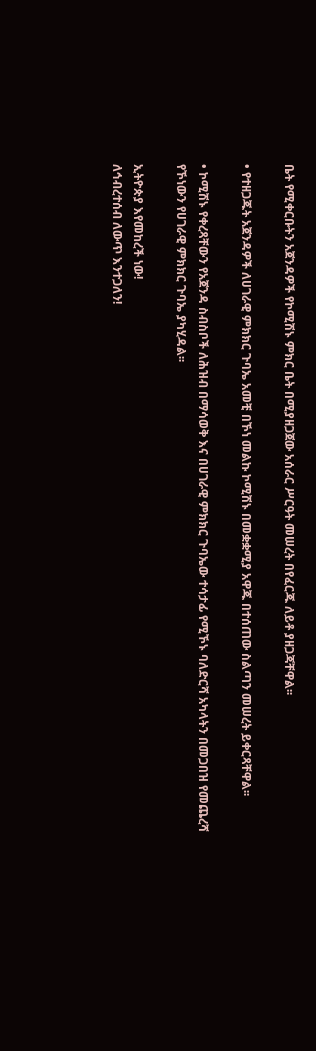ቤት የሚቀርቡትን አጀንዳዎች የኮሚሽኑ ምክር ቤት በሚያዘጋጀው አሰራር ሥርዓት መሠረት በየፈርጁ ለይቶ ያዘጋጃቸዋል፡፡

• የተዘጋጁት አጀንዳዎች ለሀገራዊ ምክክር ጉባኤ አመቺ በኾነ መልኩ ኮሚሽኑ በመቋቋሚያ አዋጁ በተሰጠው ስልጣን መሠረት ይቀርጻቸዋል፡፡

• ኮሚሽኑ የቀረጻቸውን የአጀንዳ ስብስቦች ለሕዝብ በማሳወቅ እና በሀገራዊ ምክክር ጉባኤው ተሳታፊ የሚኾኑ ባለድርሻ አካላትን በመጋበዝ የመጨረሻ የኾነውን የሀገራዊ ምክክር ጉባኤ ያካሂዳል፡፡

ኢትዮጵያ እየመከረች ነው!
ለኅብረተሰብ ለውጥ እንተጋለን!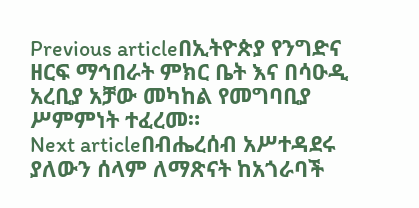Previous articleበኢትዮጵያ የንግድና ዘርፍ ማኅበራት ምክር ቤት እና በሳዑዲ አረቢያ አቻው መካከል የመግባቢያ ሥምምነት ተፈረመ።
Next articleበብሔረሰብ አሥተዳደሩ ያለውን ሰላም ለማጽናት ከአጎራባች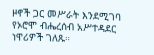ዞኖች ጋር መሥራት እንደሚገባ የኦሮሞ ብሔረሰብ አሥተዳደር ነዋሪዎች ገለጹ።